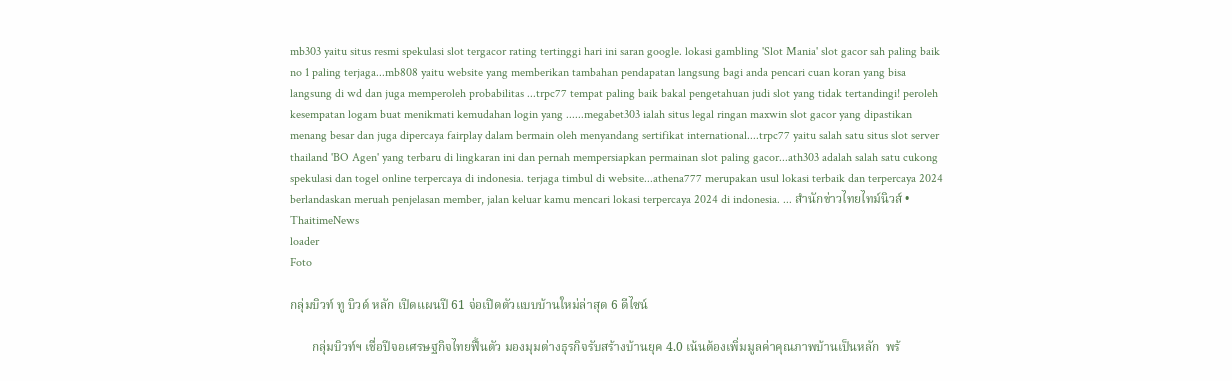mb303 yaitu situs resmi spekulasi slot tergacor rating tertinggi hari ini saran google. lokasi gambling 'Slot Mania' slot gacor sah paling baik no 1 paling terjaga...mb808 yaitu website yang memberikan tambahan pendapatan langsung bagi anda pencari cuan koran yang bisa langsung di wd dan juga memperoleh probabilitas ...trpc77 tempat paling baik bakal pengetahuan judi slot yang tidak tertandingi! peroleh kesempatan logam buat menikmati kemudahan login yang ......megabet303 ialah situs legal ringan maxwin slot gacor yang dipastikan menang besar dan juga dipercaya fairplay dalam bermain oleh menyandang sertifikat international....trpc77 yaitu salah satu situs slot server thailand 'BO Agen' yang terbaru di lingkaran ini dan pernah mempersiapkan permainan slot paling gacor...ath303 adalah salah satu cukong spekulasi dan togel online terpercaya di indonesia. terjaga timbul di website...athena777 merupakan usul lokasi terbaik dan terpercaya 2024 berlandaskan meruah penjelasan member, jalan keluar kamu mencari lokasi terpercaya 2024 di indonesia. ... สำนักข่าวไทยไทม์นิวส์ • ThaitimeNews
loader
Foto

กลุ่มบิวท์ ทู บิวด์ หลัก เปิดแผนปี 61 จ่อเปิดตัวแบบบ้านใหม่ล่าสุด 6 ดีไซน์

       กลุ่มบิวท์ฯ เชื่อปีจอเศรษฐกิจไทยฟื้นตัว มองมุมต่างธุรกิจรับสร้างบ้านยุค 4.0 เน้นต้องเพิ่มมูลค่าคุณภาพบ้านเป็นหลัก  พร้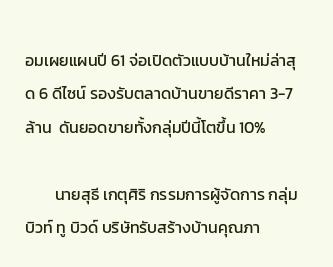อมเผยแผนปี 61 จ่อเปิดตัวแบบบ้านใหม่ล่าสุด 6 ดีไซน์ รองรับตลาดบ้านขายดีราคา 3-7 ล้าน  ดันยอดขายทั้งกลุ่มปีนี้โตขึ้น 10%

        นายสุธี เกตุศิริ กรรมการผู้จัดการ กลุ่มบิวท์ ทู บิวด์ บริษัทรับสร้างบ้านคุณภา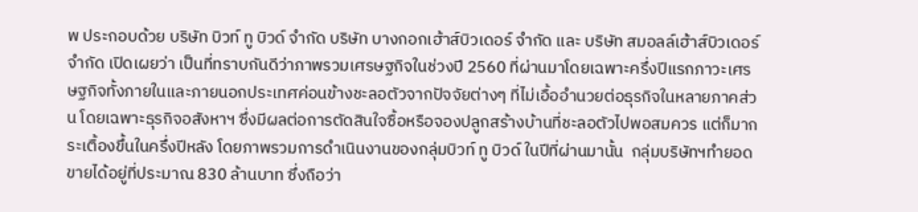พ ประกอบด้วย บริษัท บิวท์ ทู บิวด์ จำกัด บริษัท บางกอกเฮ้าส์บิวเดอร์ จำกัด และ บริษัท สมอลล์เฮ้าส์บิวเดอร์ จำกัด เปิดเผยว่า เป็นที่ทราบกันดีว่าภาพรวมเศรษฐกิจในช่วงปี 2560 ที่ผ่านมาโดยเฉพาะครึ่งปีแรกภาวะเศรษฐกิจทั้งภายในและภายนอกประเทศค่อนข้างชะลอตัวจากปัจจัยต่างๆ ที่ไม่เอื้ออำนวยต่อธุรกิจในหลายภาคส่วน โดยเฉพาะธุรกิจอสังหาฯ ซึ่งมีผลต่อการตัดสินใจซื้อหรือจองปลูกสร้างบ้านที่ชะลอตัวไปพอสมควร แต่ก็มากระเตื้องขึ้นในครึ่งปีหลัง โดยภาพรวมการดำเนินงานของกลุ่มบิวท์ ทู บิวด์ ในปีที่ผ่านมานั้น  กลุ่มบริษัทฯทำยอดขายได้อยู่ที่ประมาณ 830 ล้านบาท ซึ่งถือว่า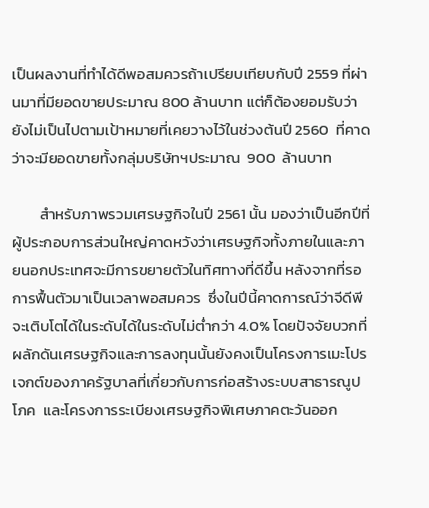เป็นผลงานที่ทำได้ดีพอสมควรถ้าเปรียบเทียบกับปี 2559 ที่ผ่านมาที่มียอดขายประมาณ 800 ล้านบาท แต่ก็ต้องยอมรับว่ายังไม่เป็นไปตามเป้าหมายที่เคยวางไว้ในช่วงต้นปี 2560  ที่คาดว่าจะมียอดขายทั้งกลุ่มบริษัทฯประมาณ  900  ล้านบาท

        สำหรับภาพรวมเศรษฐกิจในปี 2561 นั้น มองว่าเป็นอีกปีที่ผู้ประกอบการส่วนใหญ่คาดหวังว่าเศรษฐกิจทั้งภายในและภายนอกประเทศจะมีการขยายตัวในทิศทางที่ดีขึ้น หลังจากที่รอการฟื้นตัวมาเป็นเวลาพอสมควร  ซึ่งในปีนี้คาดการณ์ว่าจีดีพีจะเติบโตได้ในระดับได้ในระดับไม่ต่ำกว่า 4.0% โดยปัจจัยบวกที่ผลักดันเศรษฐกิจและการลงทุนนั้นยังคงเป็นโครงการเมะโปรเจกต์ของภาครัฐบาลที่เกี่ยวกับการก่อสร้างระบบสาธารณูปโภค  และโครงการระเบียงเศรษฐกิจพิเศษภาคตะวันออก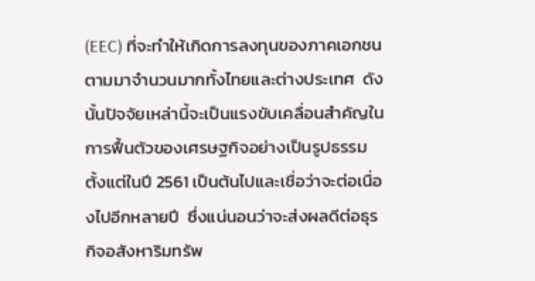(EEC) ที่จะทำให้เกิดการลงทุนของภาคเอกชนตามมาจำนวนมากทั้งไทยและต่างประเทศ  ดังนั้นปัจจัยเหล่านี้จะเป็นแรงขับเคลื่อนสำคัญในการฟื้นตัวของเศรษฐกิจอย่างเป็นรูปธรรมตั้งแต่ในปี 2561 เป็นต้นไปและเชื่อว่าจะต่อเนื่องไปอีกหลายปี  ซึ่งแน่นอนว่าจะส่งผลดีต่อธุรกิจอสังหาริมทรัพ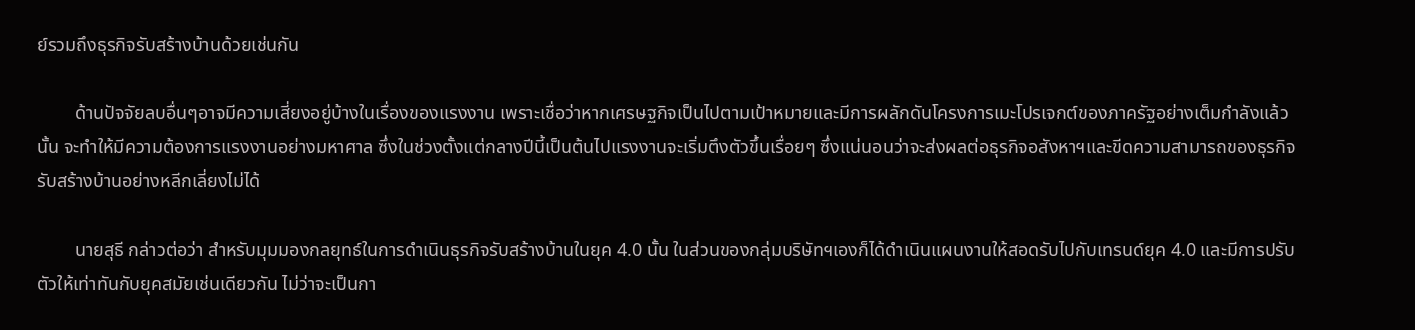ย์รวมถึงธุรกิจรับสร้างบ้านด้วยเช่นกัน

        ด้านปัจจัยลบอื่นๆอาจมีความเสี่ยงอยู่บ้างในเรื่องของแรงงาน เพราะเชื่อว่าหากเศรษฐกิจเป็นไปตามเป้าหมายและมีการผลักดันโครงการเมะโปรเจกต์ของภาครัฐอย่างเต็มกำลังแล้วนั้น จะทำให้มีความต้องการแรงงานอย่างมหาศาล ซึ่งในช่วงตั้งแต่กลางปีนี้เป็นต้นไปแรงงานจะเริ่มตึงตัวขึ้นเรื่อยๆ ซึ่งแน่นอนว่าจะส่งผลต่อธุรกิจอสังหาฯและขีดความสามารถของธุรกิจรับสร้างบ้านอย่างหลีกเลี่ยงไม่ได้

        นายสุธี กล่าวต่อว่า สำหรับมุมมองกลยุทธ์ในการดำเนินธุรกิจรับสร้างบ้านในยุค 4.0 นั้น ในส่วนของกลุ่มบริษัทฯเองก็ได้ดำเนินแผนงานให้สอดรับไปกับเทรนด์ยุค 4.0 และมีการปรับตัวให้เท่าทันกับยุคสมัยเช่นเดียวกัน ไม่ว่าจะเป็นกา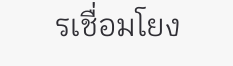รเชื่อมโยง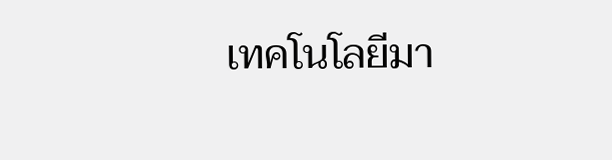เทคโนโลยีมา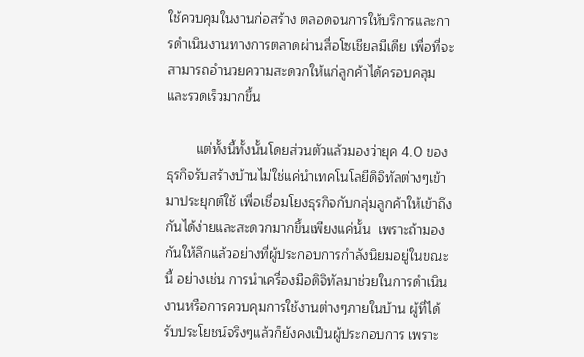ใช้ควบคุมในงานก่อสร้าง ตลอดจนการให้บริการและการดำเนินงานทางการตลาดผ่านสื่อโซเชียลมีเดีย เพื่อที่จะสามารถอำนวยความสะดวกให้แก่ลูกค้าได้ครอบคลุมและรวดเร็วมากขึ้น

        แต่ทั้งนี้ทั้งนั้นโดยส่วนตัวแล้วมองว่ายุค 4.0 ของธุรกิจรับสร้างบ้านไม่ใช่แค่นำเทคโนโลยีดิจิทัลต่างๆเข้ามาประยุกต์ใช้ เพื่อเชื่อมโยงธุรกิจกับกลุ่มลูกค้าให้เข้าถึงกันได้ง่ายและสะดวกมากขึ้นเพียงแค่นั้น  เพราะถ้ามองกันให้ลึกแล้วอย่างที่ผู้ประกอบการกำลังนิยมอยู่ในขณะนี้ อย่างเช่น การนำเครื่องมือดิจิทัลมาช่วยในการดำเนินงานหรือการควบคุมการใช้งานต่างๆภายในบ้าน ผู้ที่ได้รับประโยชน์จริงๆแล้วก็ยังคงเป็นผู้ประกอบการ เพราะ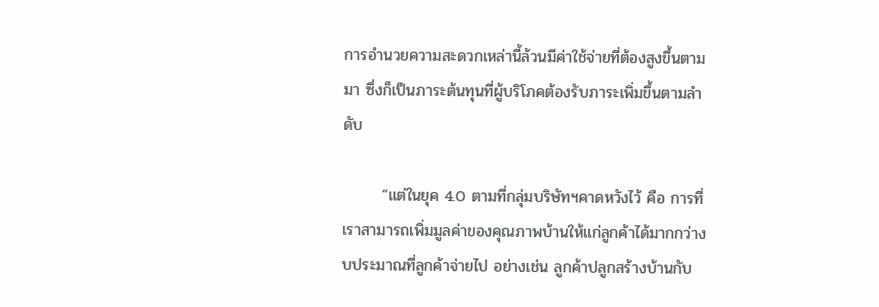การอำนวยความสะดวกเหล่านี้ล้วนมีค่าใช้จ่ายที่ต้องสูงขึ้นตามมา ซึ่งก็เป็นภาระต้นทุนที่ผู้บริโภคต้องรับภาระเพิ่มขึ้นตามลำดับ

       “แต่ในยุค 4.0 ตามที่กลุ่มบริษัทฯคาดหวังไว้ คือ การที่เราสามารถเพิ่มมูลค่าของคุณภาพบ้านให้แก่ลูกค้าได้มากกว่างบประมาณที่ลูกค้าจ่ายไป อย่างเช่น ลูกค้าปลูกสร้างบ้านกับ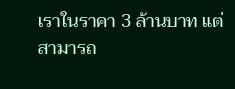เราในราคา 3 ล้านบาท แต่สามารถ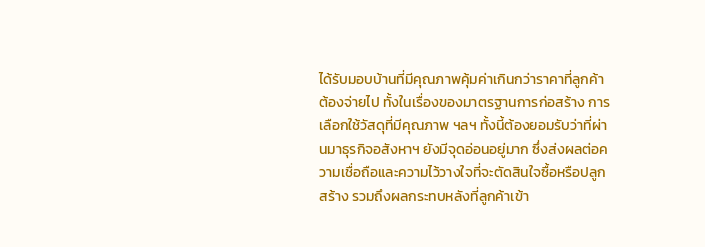ได้รับมอบบ้านที่มีคุณภาพคุ้มค่าเกินกว่าราคาที่ลูกค้าต้องจ่ายไป ทั้งในเรื่องของมาตรฐานการก่อสร้าง การเลือกใช้วัสดุที่มีคุณภาพ ฯลฯ ทั้งนี้ต้องยอมรับว่าที่ผ่านมาธุรกิจอสังหาฯ ยังมีจุดอ่อนอยู่มาก ซึ่งส่งผลต่อความเชื่อถือและความไว้วางใจที่จะตัดสินใจซื้อหรือปลูกสร้าง รวมถึงผลกระทบหลังที่ลูกค้าเข้า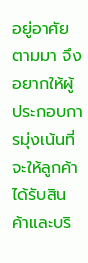อยู่อาศัยตามมา จึงอยากให้ผู้ประกอบการมุ่งเน้นที่จะให้ลูกค้าได้รับสินค้าและบริ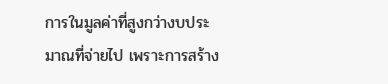การในมูลค่าที่สูงกว่างบประมาณที่จ่ายไป เพราะการสร้าง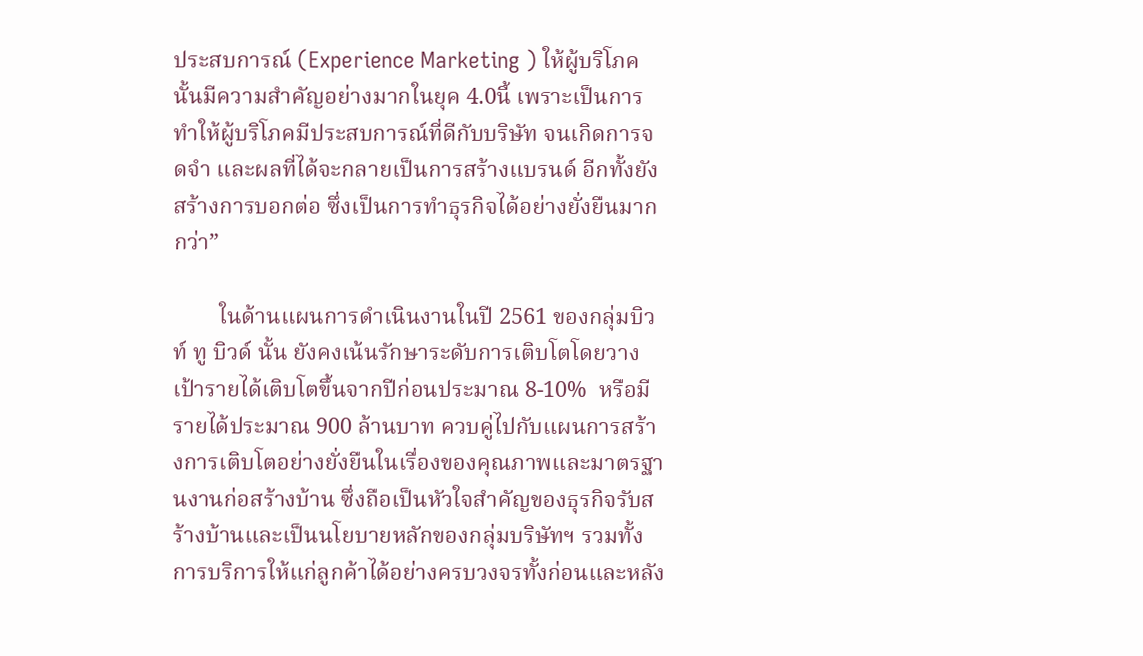ประสบการณ์ (Experience Marketing ) ให้ผู้บริโภคนั้นมีความสำคัญอย่างมากในยุค 4.0นี้ เพราะเป็นการทำให้ผู้บริโภคมีประสบการณ์ที่ดีกับบริษัท จนเกิดการจดจำ และผลที่ได้จะกลายเป็นการสร้างแบรนด์ อีกทั้งยังสร้างการบอกต่อ ซึ่งเป็นการทำธุรกิจได้อย่างยั่งยืนมากกว่า”

        ในด้านแผนการดำเนินงานในปี 2561 ของกลุ่มบิวท์ ทู บิวด์ นั้น ยังคงเน้นรักษาระดับการเติบโตโดยวางเป้ารายได้เติบโตขึ้นจากปีก่อนประมาณ 8-10%  หรือมีรายได้ประมาณ 900 ล้านบาท ควบคู่ไปกับแผนการสร้างการเติบโตอย่างยั่งยืนในเรื่องของคุณภาพและมาตรฐานงานก่อสร้างบ้าน ซึ่งถือเป็นหัวใจสำคัญของธุรกิจรับสร้างบ้านและเป็นนโยบายหลักของกลุ่มบริษัทฯ รวมทั้งการบริการให้แก่ลูกค้าได้อย่างครบวงจรทั้งก่อนและหลัง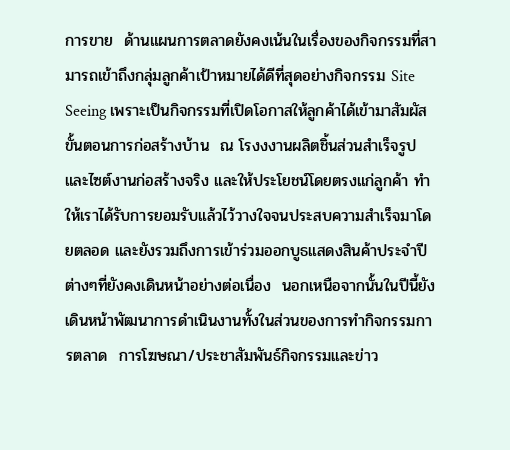การขาย  ด้านแผนการตลาดยังคงเน้นในเรื่องของกิจกรรมที่สามารถเข้าถึงกลุ่มลูกค้าเป้าหมายได้ดีที่สุดอย่างกิจกรรม Site Seeing เพราะเป็นกิจกรรมที่เปิดโอกาสให้ลูกค้าได้เข้ามาสัมผัสขั้นตอนการก่อสร้างบ้าน  ณ โรงงงานผลิตชิ้นส่วนสำเร็จรูปและไซต์งานก่อสร้างจริง และให้ประโยชน์โดยตรงแก่ลูกค้า ทำให้เราได้รับการยอมรับแล้วไว้วางใจจนประสบความสำเร็จมาโดยตลอด และยังรวมถึงการเข้าร่วมออกบูธแสดงสินค้าประจำปีต่างๆที่ยังคงเดินหน้าอย่างต่อเนื่อง  นอกเหนือจากนั้นในปีนี้ยังเดินหน้าพัฒนาการดำเนินงานทั้งในส่วนของการทำกิจกรรมการตลาด  การโฆษณา/ประชาสัมพันธ์กิจกรรมและข่าว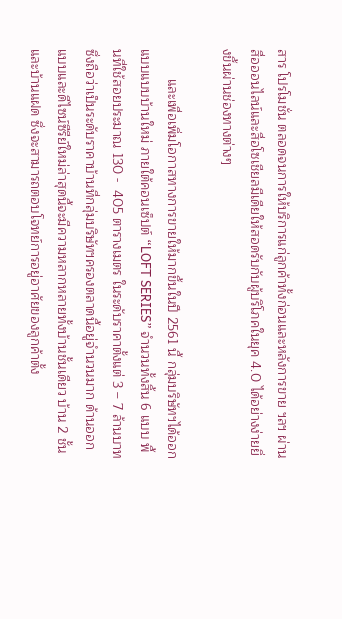สาร โปรโมชั่น ตลอดจนการให้บริการแก่ลูกค้าทั้งก่อนและหลังการขาย ฯลฯ ผ่านสื่อออนไลน์และสื่อโซเชียลมีเดียให้สอดรับกับผู้บริโภคในยุค 4.0 ได้อย่างง่ายยิ่งขึ้นผ่านช่องทางต่างๆ

        และเพื่อเพิ่มโอกาสทางการขายให้มากขึ้นในปี 2561 นี้ กลุ่มบริษัทฯได้ออกแบบแบบบ้านใหม่ ภายใต้คอนเซ็ปต์ “LOFT SERIES” จำนวนทั้งสิ้น 6 แบบ พื้นที่ใช้สอยประมาณ 130 -  405 ตารางเมตร ในระดับราคาตั้งแต่ 3 – 7 ล้านบาท ซึ่งถือว่าเป็นระดับราคาบ้านที่กลุ่มบริษัทฯครองตลาดนี้อยู่จำนวนมาก ด้านออกแบบและดีไซน์ซีรีย์ใหม่ล่าสุดนี้จะมีความหลากหลายทั้งบ้านชั้นเดียว บ้าน 2 ชั้น และบ้านแฝด ซึ่งจะสามารถตอบโจทย์การอยู่อาศัยของลูกค้าตั้ง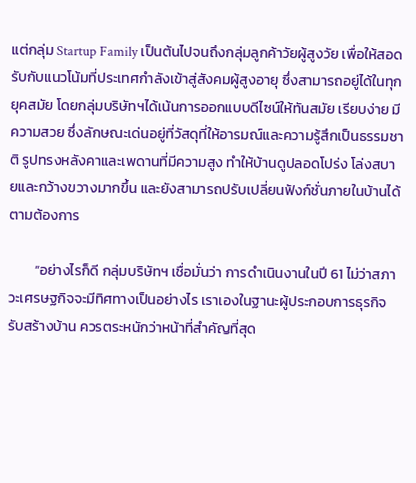แต่กลุ่ม Startup Family เป็นต้นไปจนถึงกลุ่มลูกค้าวัยผู้สูงวัย เพื่อให้สอดรับกับแนวโน้มที่ประเทศกำลังเข้าสู่สังคมผู้สูงอายุ ซึ่งสามารถอยู่ได้ในทุกยุคสมัย โดยกลุ่มบริษัทฯได้เน้นการออกแบบดีไซน์ให้ทันสมัย เรียบง่าย มีความสวย ซึ่งลักษณะเด่นอยู่ที่วัสดุที่ให้อารมณ์และความรู้สึกเป็นธรรมชาติ รูปทรงหลังคาและเพดานที่มีความสูง ทำให้บ้านดูปลอดโปร่ง โล่งสบายและกว้างขวางมากขึ้น และยังสามารถปรับเปลี่ยนฟังก์ชั่นภายในบ้านได้ตามต้องการ

        “อย่างไรก็ดี กลุ่มบริษัทฯ เชื่อมั่นว่า การดำเนินงานในปี 61 ไม่ว่าสภาวะเศรษฐกิจจะมีทิศทางเป็นอย่างไร เราเองในฐานะผู้ประกอบการธุรกิจรับสร้างบ้าน ควรตระหนักว่าหน้าที่สำคัญที่สุด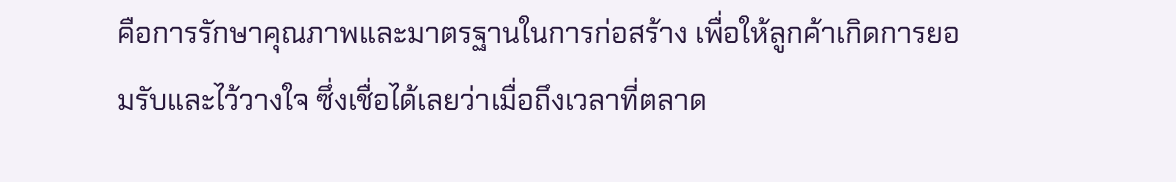คือการรักษาคุณภาพและมาตรฐานในการก่อสร้าง เพื่อให้ลูกค้าเกิดการยอมรับและไว้วางใจ ซึ่งเชื่อได้เลยว่าเมื่อถึงเวลาที่ตลาด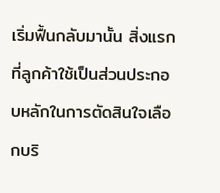เริ่มฟื้นกลับมานั้น สิ่งแรกที่ลูกค้าใช้เป็นส่วนประกอบหลักในการตัดสินใจเลือกบริ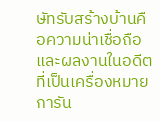ษัทรับสร้างบ้านคือความน่าเชื่อถือและผลงานในอดีตที่เป็นเครื่องหมายการัน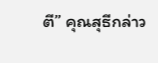ตี” คุณสุธีกล่าว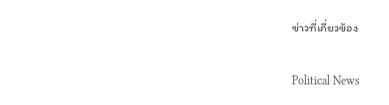ข่าวที่เกี่ยวข้อง

Political News